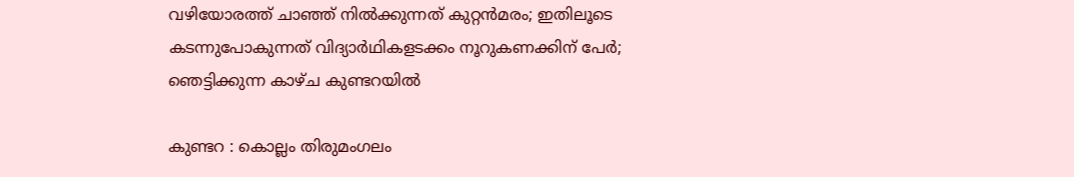വഴിയോരത്ത് ചാഞ്ഞ് നിൽക്കുന്നത് കുറ്റൻമരം; ഇതിലൂടെ കടന്നുപോകുന്നത് വിദ്യാർഥികളടക്കം നൂറുകണക്കിന് പേർ; ഞെട്ടിക്കുന്ന കാഴ്ച കുണ്ടറയിൽ

കുണ്ടറ : കൊല്ലം തിരുമംഗലം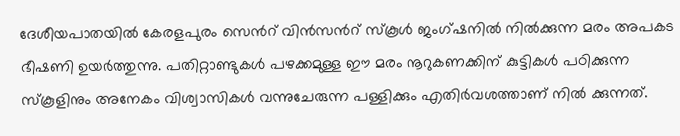ദേശീയപാതയിൽ കേരളപുരം സെന്‍റ് വിൻസന്‍റ് സ്കൂൾ ജംഗ്‌ഷനിൽ നിൽക്കുന്ന മരം അപകട ഭീഷണി ഉയർത്തുന്നു. പതിറ്റാണ്ടുകൾ പഴക്കമുള്ള ഈ മരം നൂറുകണക്കിന് കുട്ടികൾ പഠിക്കുന്ന സ്കൂളിനും അനേകം വിശ്വാസികൾ വന്നുചേരുന്ന പള്ളിക്കും എതിർവശത്താണ് നിൽ ക്കുന്നത്.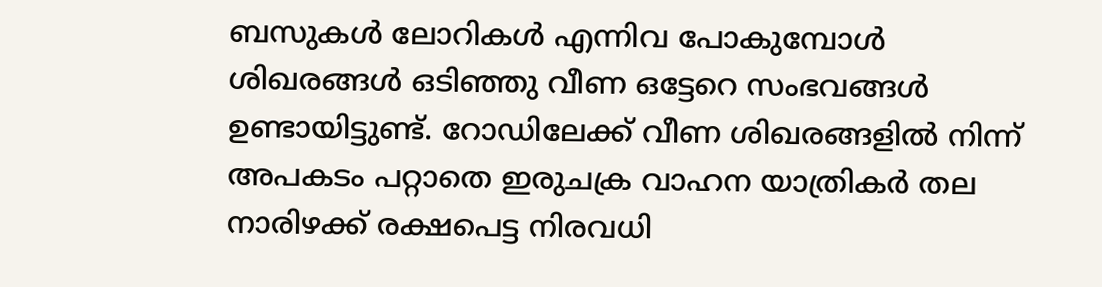ബസുകൾ ലോറികൾ എന്നിവ പോകുമ്പോൾ ശിഖരങ്ങൾ ഒടിഞ്ഞു വീണ ഒട്ടേറെ സംഭവങ്ങൾ ഉണ്ടായിട്ടുണ്ട്. റോഡിലേക്ക് വീണ ശിഖരങ്ങളിൽ നിന്ന് അപകടം പറ്റാതെ ഇരുചക്ര വാഹന യാത്രികർ തല നാരിഴക്ക് രക്ഷപെട്ട നിരവധി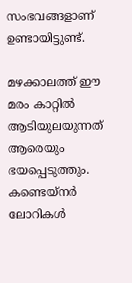സംഭവങ്ങളാണ് ഉണ്ടായിട്ടുണ്ട്.

മഴക്കാലത്ത് ഈ മരം കാറ്റിൽ ആടിയുലയുന്നത് ആരെയും ഭയപ്പെടുത്തും. കണ്ടെയ്നർ ലോറികൾ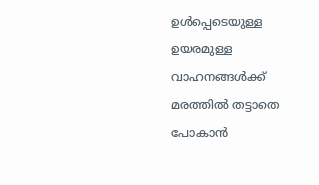ഉൾപ്പെടെയുള്ള ഉയരമുള്ള വാഹനങ്ങൾക്ക് മരത്തിൽ തട്ടാതെ പോകാൻ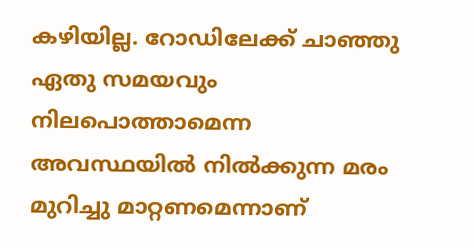കഴിയില്ല. റോഡിലേക്ക് ചാഞ്ഞു ഏതു സമയവും നിലപൊത്താമെന്ന അവസ്ഥയിൽ നിൽക്കുന്ന മരം മുറിച്ചു മാറ്റണമെന്നാണ്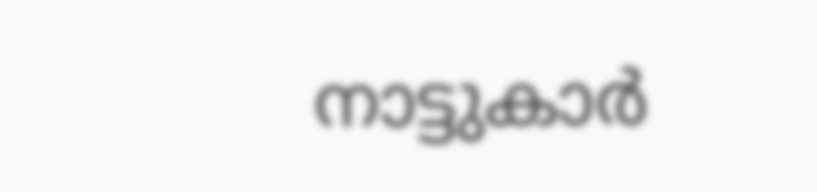നാട്ടുകാർ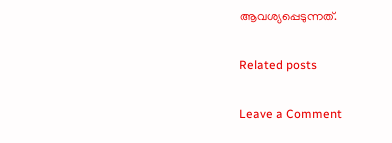ആവശ്യപ്പെടുന്നത്.

Related posts

Leave a Comment